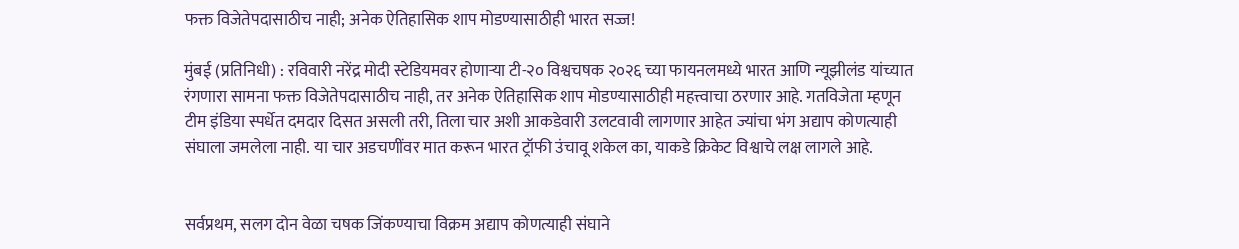फक्त विजेतेपदासाठीच नाही; अनेक ऐतिहासिक शाप मोडण्यासाठीही भारत सज्ज!

मुंबई (प्रतिनिधी) : रविवारी नरेंद्र मोदी स्टेडियमवर होणाऱ्या टी-२० विश्वचषक २०२६ च्या फायनलमध्ये भारत आणि न्यूझीलंड यांच्यात रंगणारा सामना फक्त विजेतेपदासाठीच नाही, तर अनेक ऐतिहासिक शाप मोडण्यासाठीही महत्त्वाचा ठरणार आहे. गतविजेता म्हणून टीम इंडिया स्पर्धेत दमदार दिसत असली तरी, तिला चार अशी आकडेवारी उलटवावी लागणार आहेत ज्यांचा भंग अद्याप कोणत्याही संघाला जमलेला नाही. या चार अडचणींवर मात करून भारत ट्रॉफी उंचावू शकेल का, याकडे क्रिकेट विश्वाचे लक्ष लागले आहे.


सर्वप्रथम, सलग दोन वेळा चषक जिंकण्याचा विक्रम अद्याप कोणत्याही संघाने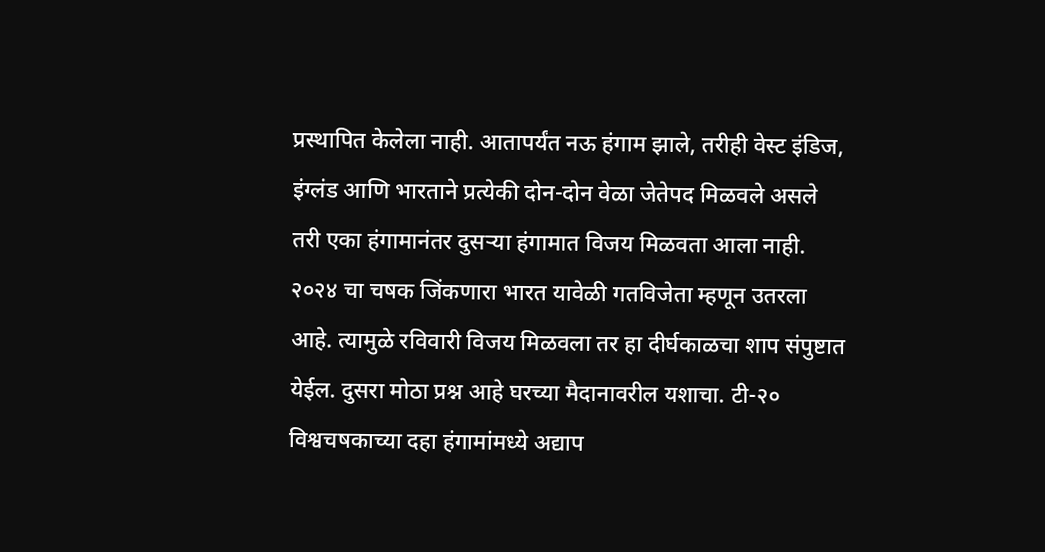प्रस्थापित केलेला नाही. आतापर्यंत नऊ हंगाम झाले, तरीही वेस्ट इंडिज, इंग्लंड आणि भारताने प्रत्येकी दोन-दोन वेळा जेतेपद मिळवले असले तरी एका हंगामानंतर दुसऱ्या हंगामात विजय मिळवता आला नाही. २०२४ चा चषक जिंकणारा भारत यावेळी गतविजेता म्हणून उतरला आहे. त्यामुळे रविवारी विजय मिळवला तर हा दीर्घकाळचा शाप संपुष्टात येईल. दुसरा मोठा प्रश्न आहे घरच्या मैदानावरील यशाचा. टी-२० विश्वचषकाच्या दहा हंगामांमध्ये अद्याप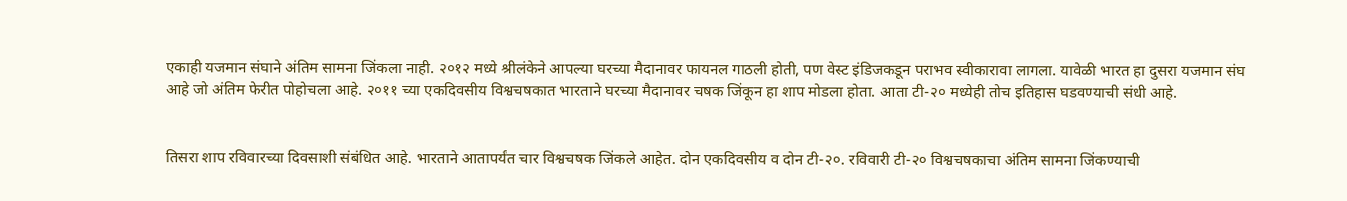एकाही यजमान संघाने अंतिम सामना जिंकला नाही. २०१२ मध्ये श्रीलंकेने आपल्या घरच्या मैदानावर फायनल गाठली होती, पण वेस्ट इंडिजकडून पराभव स्वीकारावा लागला. यावेळी भारत हा दुसरा यजमान संघ आहे जो अंतिम फेरीत पोहोचला आहे. २०११ च्या एकदिवसीय विश्वचषकात भारताने घरच्या मैदानावर चषक जिंकून हा शाप मोडला होता. आता टी-२० मध्येही तोच इतिहास घडवण्याची संधी आहे.


तिसरा शाप रविवारच्या दिवसाशी संबंधित आहे. भारताने आतापर्यंत चार विश्वचषक जिंकले आहेत. दोन एकदिवसीय व दोन टी-२०. रविवारी टी-२० विश्वचषकाचा अंतिम सामना जिंकण्याची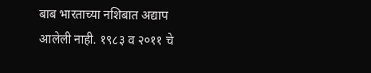बाब भारताच्या नशिबात अद्याप आलेली नाही. १९८३ व २०११ चे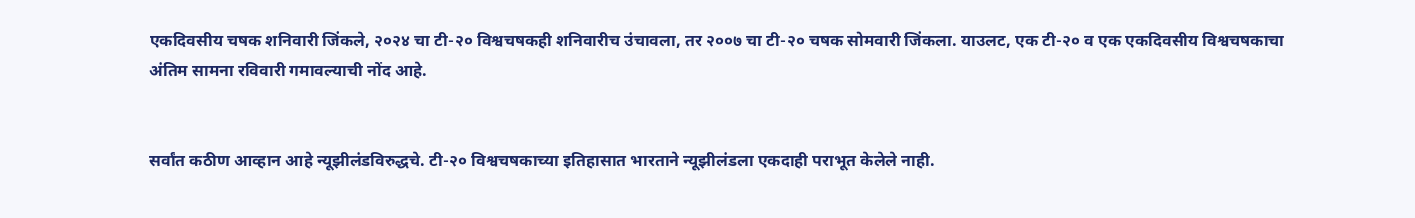एकदिवसीय चषक शनिवारी जिंकले, २०२४ चा टी-२० विश्वचषकही शनिवारीच उंचावला, तर २००७ चा टी-२० चषक सोमवारी जिंकला. याउलट, एक टी-२० व एक एकदिवसीय विश्वचषकाचा अंतिम सामना रविवारी गमावल्याची नोंद आहे.


सर्वांत कठीण आव्हान आहे न्यूझीलंडविरुद्धचे. टी-२० विश्वचषकाच्या इतिहासात भारताने न्यूझीलंडला एकदाही पराभूत केलेले नाही.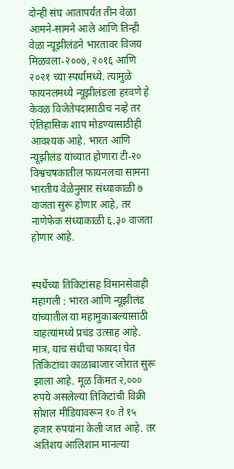दोन्ही संघ आतापर्यंत तीन वेळा आमने-सामने आले आणि तिन्ही वेळा न्यूझीलंडने भारतावर विजय मिळवला-२००७, २०१६ आणि २०२१ च्या स्पर्धांमध्ये. त्यामुळे फायनलमध्ये न्यूझीलंडला हरवणे हे केवळ विजेतेपदासाठीच नव्हे तर ऐतिहासिक शाप मोडण्यासाठीही आवश्यक आहे. भारत आणि न्यूझीलंड यांच्यात होणारा टी-२० विश्वचषकातील फायनलचा सामना भारतीय वेळेनुसार संध्याकाळी ७ वाजता सुरू होणार आहे, तर नाणेफेक संध्याकाळी ६.३० वाजता होणार आहे.


स्पर्धेच्या तिकिटांसह विमानसेवाही महागली : भारत आणि न्यूझीलंड यांच्यातील या महामुकाबल्यासाठी चाहत्यांमध्ये प्रचंड उत्साह आहे. मात्र, याच संधीचा फायदा घेत तिकिटांचा काळाबाजार जोरात सुरू झाला आहे. मूळ किंमत २,००० रुपये असलेल्या तिकिटांची विक्री सोशल मीडियावरून १० ते १५ हजार रुपयांना केली जात आहे. तर अतिशय आलिशान मानल्या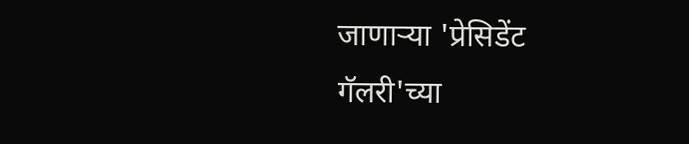जाणाऱ्या 'प्रेसिडेंट गॅलरी'च्या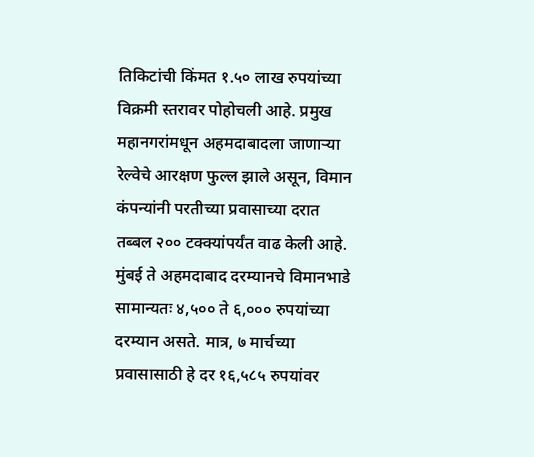तिकिटांची किंमत १.५० लाख रुपयांच्या विक्रमी स्तरावर पोहोचली आहे. प्रमुख महानगरांमधून अहमदाबादला जाणाऱ्या रेल्वेचे आरक्षण फुल्ल झाले असून, विमान कंपन्यांनी परतीच्या प्रवासाच्या दरात तब्बल २०० टक्क्यांपर्यंत वाढ केली आहे. मुंबई ते अहमदाबाद दरम्यानचे विमानभाडे सामान्यतः ४,५०० ते ६,००० रुपयांच्या दरम्यान असते. मात्र, ७ मार्चच्या प्रवासासाठी हे दर १६,५८५ रुपयांवर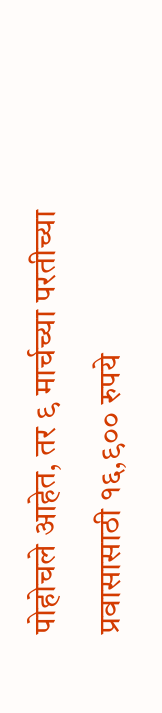पोहोचले आहेत, तर ९ मार्चच्या परतीच्या प्रवासासाठी १६,९०० रुपये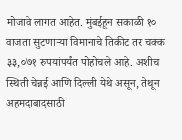मोजावे लागत आहेत. मुंबईहून सकाळी १० वाजता सुटणाऱ्या विमानाचे तिकीट तर चक्क ३३,०७१ रुपयांपर्यंत पोहोचले आहे. अशीच स्थिती चेन्नई आणि दिल्ली येथे असून, तेथून अहमदाबादसाठी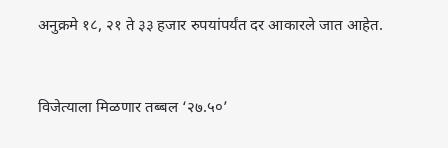अनुक्रमे १८, २१ ते ३३ हजार रुपयांपर्यंत दर आकारले जात आहेत.


विजेत्याला मिळणार तब्बल ‘२७.५०’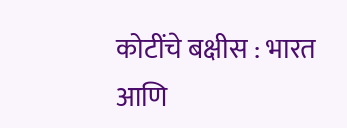कोटींचे बक्षीस : भारत आणि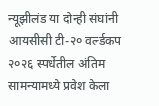न्यूझीलंड या दोन्ही संघांनी आयसीसी टी-२० वर्ल्डकप २०२६ स्पर्धेतील अंतिम सामन्यामध्ये प्रवेश केला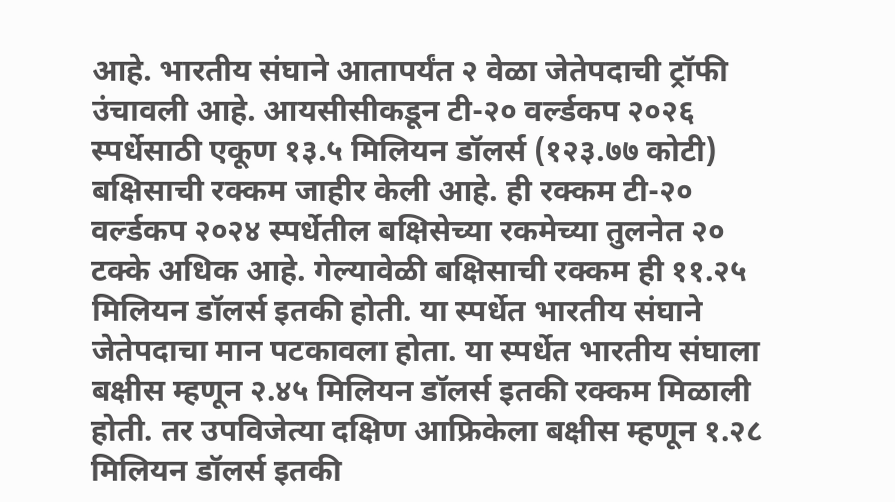आहे. भारतीय संघाने आतापर्यंत २ वेळा जेतेपदाची ट्रॉफी उंचावली आहे. आयसीसीकडून टी-२० वर्ल्डकप २०२६ स्पर्धेसाठी एकूण १३.५ मिलियन डॉलर्स (१२३.७७ कोटी) बक्षिसाची रक्कम जाहीर केली आहे. ही रक्कम टी-२० वर्ल्डकप २०२४ स्पर्धेतील बक्षिसेच्या रकमेच्या तुलनेत २० टक्के अधिक आहे. गेल्यावेळी बक्षिसाची रक्कम ही ११.२५ मिलियन डॉलर्स इतकी होती. या स्पर्धेत भारतीय संघाने जेतेपदाचा मान पटकावला होता. या स्पर्धेत भारतीय संघाला बक्षीस म्हणून २.४५ मिलियन डॉलर्स इतकी रक्कम मिळाली होती. तर उपविजेत्या दक्षिण आफ्रिकेला बक्षीस म्हणून १.२८ मिलियन डॉलर्स इतकी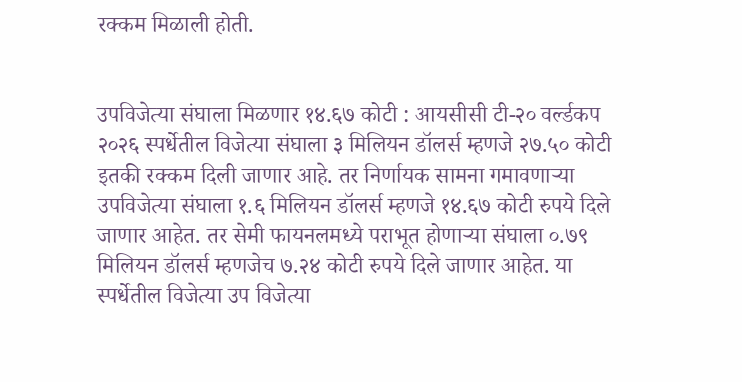रक्कम मिळाली होती.


उपविजेत्या संघाला मिळणार १४.६७ कोटी : आयसीसी टी-२० वर्ल्डकप २०२६ स्पर्धेतील विजेत्या संघाला ३ मिलियन डॉलर्स म्हणजे २७.५० कोटी इतकी रक्कम दिली जाणार आहे. तर निर्णायक सामना गमावणाऱ्या उपविजेत्या संघाला १.६ मिलियन डॉलर्स म्हणजे १४.६७ कोटी रुपये दिले जाणार आहेत. तर सेमी फायनलमध्ये पराभूत होणाऱ्या संघाला ०.७९ मिलियन डॉलर्स म्हणजेच ७.२४ कोटी रुपये दिले जाणार आहेत. या स्पर्धेतील विजेत्या उप विजेत्या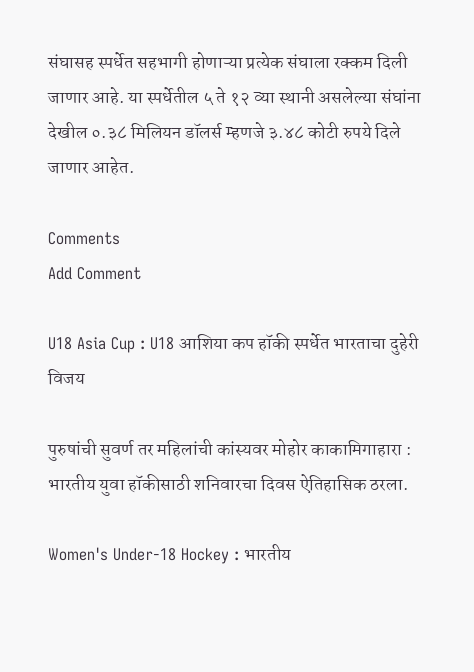संघासह स्पर्धेत सहभागी होणाऱ्या प्रत्येक संघाला रक्कम दिली जाणार आहे. या स्पर्धेतील ५ ते १२ व्या स्थानी असलेल्या संघांना देखील ०.३८ मिलियन डॉलर्स म्हणजे ३.४८ कोटी रुपये दिले जाणार आहेत.

Comments
Add Comment

U18 Asia Cup : U18 आशिया कप हॉकी स्पर्धेत भारताचा दुहेरी विजय

पुरुषांची सुवर्ण तर महिलांची कांस्यवर मोहोर काकामिगाहारा : भारतीय युवा हॉकीसाठी शनिवारचा दिवस ऐतिहासिक ठरला.

Women's Under-18 Hockey : भारतीय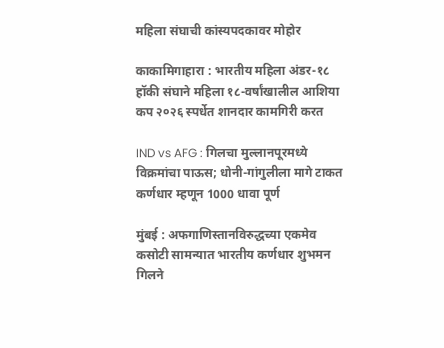महिला संघाची कांस्यपदकावर मोहोर

काकामिगाहारा : भारतीय महिला अंडर-१८ हॉकी संघाने महिला १८-वर्षांखालील आशिया कप २०२६ स्पर्धेत शानदार कामगिरी करत

IND vs AFG : गिलचा मुल्लानपूरमध्ये विक्रमांचा पाऊस; धोनी-गांगुलीला मागे टाकत कर्णधार म्हणून 1000 धावा पूर्ण

मुंबई : अफगाणिस्तानविरुद्धच्या एकमेव कसोटी सामन्यात भारतीय कर्णधार शुभमन गिलने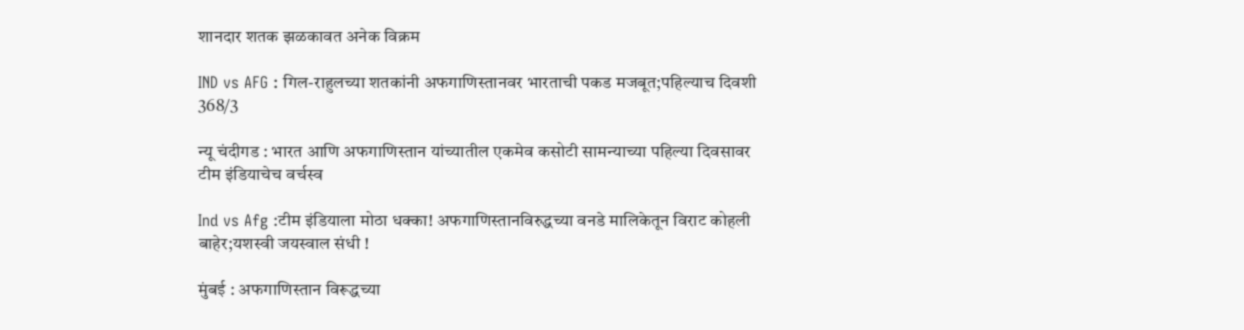शानदार शतक झळकावत अनेक विक्रम

IND vs AFG : गिल-राहुलच्या शतकांनी अफगाणिस्तानवर भारताची पकड मजबूत;पहिल्याच दिवशी 368/3

न्यू चंदीगड : भारत आणि अफगाणिस्तान यांच्यातील एकमेव कसोटी सामन्याच्या पहिल्या दिवसावर टीम इंडियाचेच वर्चस्व

Ind vs Afg :टीम इंडियाला मोठा धक्का! अफगाणिस्तानविरुद्धच्या वनडे मालिकेतून विराट कोहली बाहेर;यशस्वी जयस्वाल संधी !

मुंबई : अफगाणिस्तान विरूद्धच्या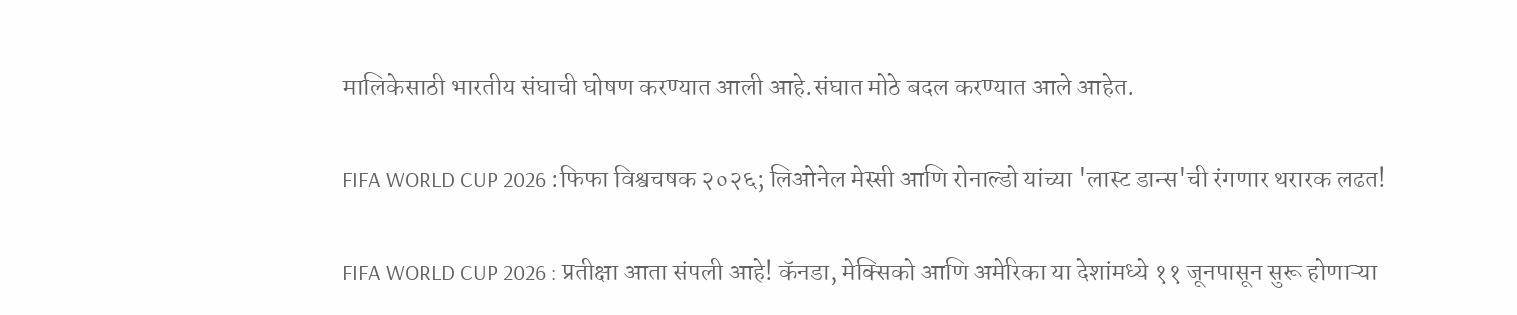मालिकेसाठी भारतीय संघाची घोषण करण्यात आली आहे.संघात मोठे बदल करण्यात आले आहेत.

FIFA WORLD CUP 2026 :फिफा विश्वचषक २०२६; लिओनेल मेस्सी आणि रोनाल्डो यांच्या 'लास्ट डान्स'ची रंगणार थरारक लढत!

FIFA WORLD CUP 2026 : प्रतीक्षा आता संपली आहे! कॅनडा, मेक्सिको आणि अमेरिका या देशांमध्ये ११ जूनपासून सुरू होणाऱ्या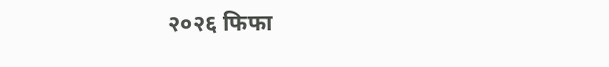२०२६ फिफा